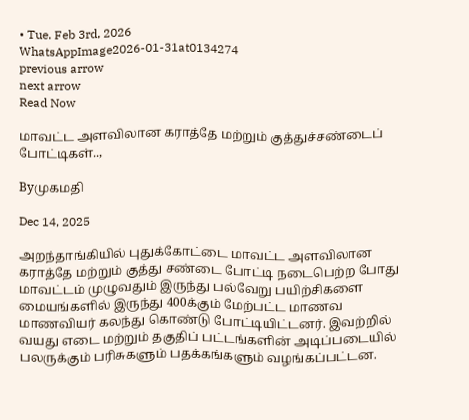• Tue. Feb 3rd, 2026
WhatsAppImage2026-01-31at0134274
previous arrow
next arrow
Read Now

மாவட்ட அளவிலான கராத்தே மற்றும் குத்துச்சண்டைப் போட்டிகள்..,

Byமுகமதி

Dec 14, 2025

அறந்தாங்கியில் புதுக்கோட்டை மாவட்ட அளவிலான கராத்தே மற்றும் குத்து சண்டை போட்டி நடைபெற்ற போது மாவட்டம் முழுவதும் இருந்து பல்வேறு பயிற்சிகளை மையங்களில் இருந்து 400க்கும் மேற்பட்ட மாணவ மாணவியர் கலந்து கொண்டு போட்டியிட்டனர். இவற்றில் வயது எடை மற்றும் தகுதிப் பட்டங்களின் அடிப்படையில் பலருக்கும் பரிசுகளும் பதக்கங்களும் வழங்கப்பட்டன.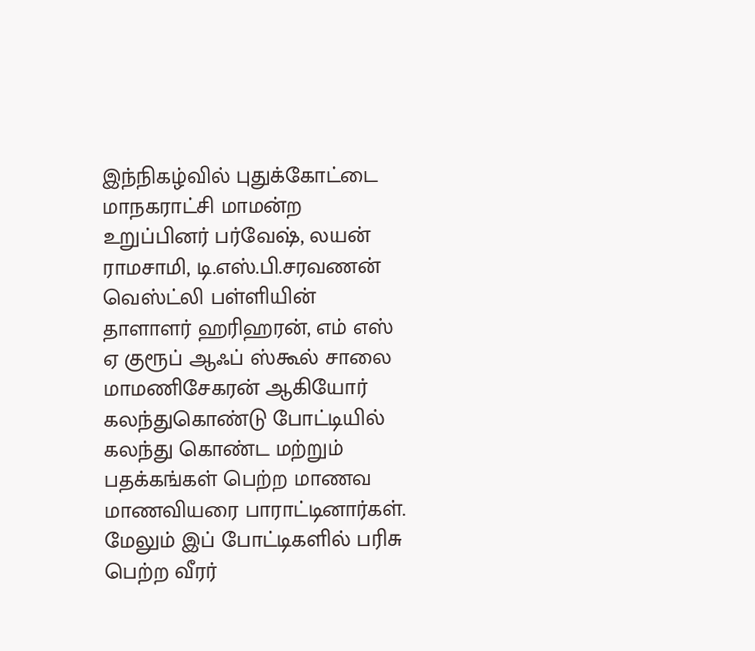இந்நிகழ்வில் புதுக்கோட்டை மாநகராட்சி மாமன்ற உறுப்பினர் பர்வேஷ், லயன் ராமசாமி, டி.எஸ்.பி.சரவணன் வெஸ்ட்லி பள்ளியின் தாளாளர் ஹரிஹரன், எம் எஸ் ஏ குரூப் ஆஃப் ஸ்கூல் சாலை மாமணிசேகரன் ஆகியோர் கலந்துகொண்டு போட்டியில் கலந்து கொண்ட மற்றும் பதக்கங்கள் பெற்ற மாணவ மாணவியரை பாராட்டினார்கள்.
மேலும் இப் போட்டிகளில் பரிசு பெற்ற வீரர்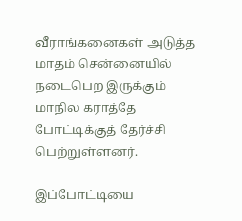வீராங்கனைகள் அடுத்த மாதம் சென்னையில் நடைபெற இருக்கும் மாநில கராத்தே போட்டிக்குத் தேர்ச்சி பெற்றுள்ளனர்.

இப்போட்டியை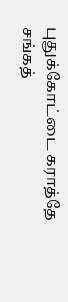புதுக்கோட்டை கராத்தே சங்கத்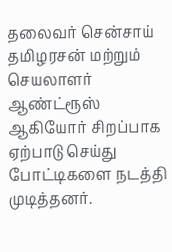தலைவர் சென்சாய் தமிழரசன் மற்றும் செயலாளர் ஆண்ட்ரூஸ் ஆகியோர் சிறப்பாக ஏற்பாடு செய்து போட்டிகளை நடத்தி முடித்தனர்.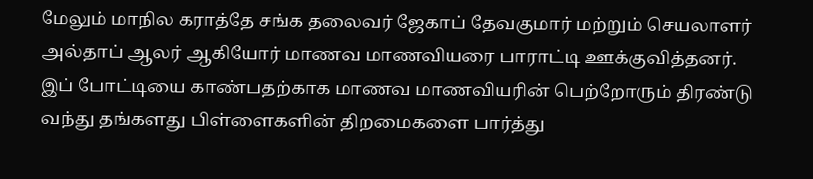மேலும் மாநில கராத்தே சங்க தலைவர் ஜேகாப் தேவகுமார் மற்றும் செயலாளர் அல்தாப் ஆலர் ஆகியோர் மாணவ மாணவியரை பாராட்டி ஊக்குவித்தனர். இப் போட்டியை காண்பதற்காக மாணவ மாணவியரின் பெற்றோரும் திரண்டு வந்து தங்களது பிள்ளைகளின் திறமைகளை பார்த்து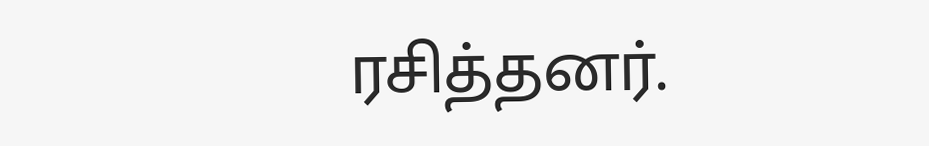ரசித்தனர்.